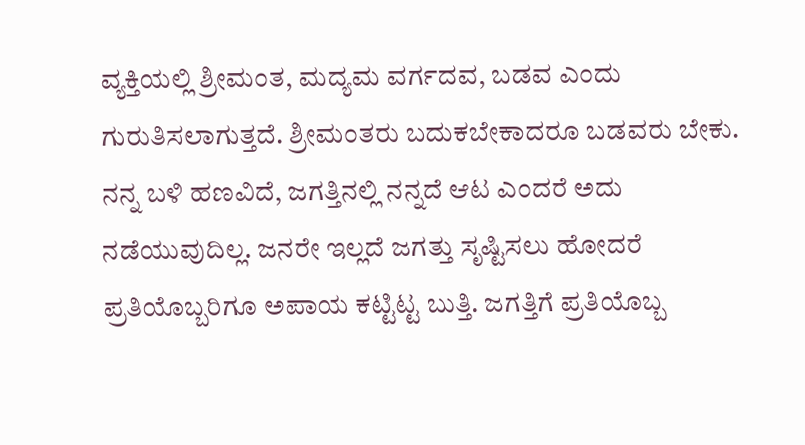ವ್ಯಕ್ತಿಯಲ್ಲಿ ಶ್ರೀಮಂತ, ಮದ್ಯಮ ವರ್ಗದವ, ಬಡವ ಎಂದು ಗುರುತಿಸಲಾಗುತ್ತದೆ. ಶ್ರೀಮಂತರು ಬದುಕಬೇಕಾದರೂ ಬಡವರು ಬೇಕು. ನನ್ನ ಬಳಿ ಹಣವಿದೆ, ಜಗತ್ತಿನಲ್ಲಿ ನನ್ನದೆ ಆಟ ಎಂದರೆ ಅದು ನಡೆಯುವುದಿಲ್ಲ. ಜನರೇ ಇಲ್ಲದೆ ಜಗತ್ತು ಸೃಷ್ಟಿಸಲು ಹೋದರೆ ಪ್ರತಿಯೊಬ್ಬರಿಗೂ ಅಪಾಯ ಕಟ್ಟಿಟ್ಟ ಬುತ್ತಿ. ಜಗತ್ತಿಗೆ ಪ್ರತಿಯೊಬ್ಬ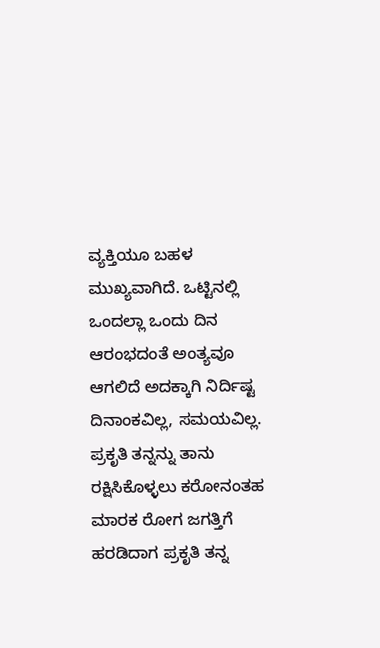ವ್ಯಕ್ತಿಯೂ ಬಹಳ ಮುಖ್ಯವಾಗಿದೆ. ಒಟ್ಟಿನಲ್ಲಿ ಒಂದಲ್ಲಾ ಒಂದು ದಿನ ಆರಂಭದಂತೆ ಅಂತ್ಯವೂ ಆಗಲಿದೆ ಅದಕ್ಕಾಗಿ ನಿರ್ದಿಷ್ಟ ದಿನಾಂಕವಿಲ್ಲ, ಸಮಯವಿಲ್ಲ. ಪ್ರಕೃತಿ ತನ್ನನ್ನು ತಾನು ರಕ್ಷಿಸಿಕೊಳ್ಳಲು ಕರೋನಂತಹ ಮಾರಕ ರೋಗ ಜಗತ್ತಿಗೆ ಹರಡಿದಾಗ ಪ್ರಕೃತಿ ತನ್ನ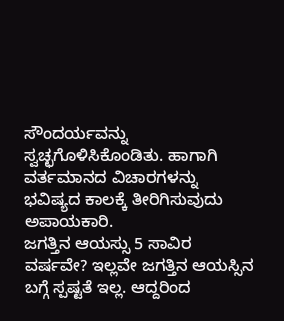ಸೌಂದರ್ಯವನ್ನು ಸ್ವಚ್ಛಗೊಳಿಸಿಕೊಂಡಿತು. ಹಾಗಾಗಿ ವರ್ತಮಾನದ ವಿಚಾರಗಳನ್ನು ಭವಿಷ್ಯದ ಕಾಲಕ್ಕೆ ತೀರಿಗಿಸುವುದು ಅಪಾಯಕಾರಿ.
ಜಗತ್ತಿನ ಆಯಸ್ಸು 5 ಸಾವಿರ ವರ್ಷವೇ? ಇಲ್ಲವೇ ಜಗತ್ತಿನ ಆಯಸ್ಸಿನ ಬಗ್ಗೆ ಸ್ಪಷ್ಟತೆ ಇಲ್ಲ. ಆದ್ದರಿಂದ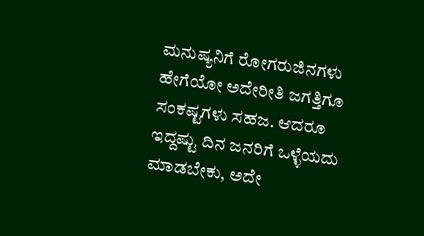ಮನುಷ್ಯನಿಗೆ ರೋಗರುಜಿನಗಳು ಹೇಗೆಯೋ ಅದೇರೀತಿ ಜಗತ್ತಿಗೂ ಸಂಕಷ್ಟಗಳು ಸಹಜ. ಆದರೂ ಇದ್ದಷ್ಟು ದಿನ ಜನರಿಗೆ ಒಳ್ಳೆಯದು ಮಾಡಬೇಕು, ಅದೇ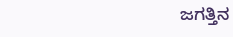ಜಗತ್ತಿನ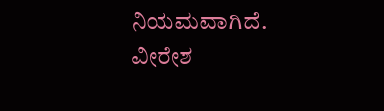ನಿಯಮವಾಗಿದೆ.
ವೀರೇಶ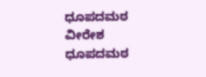ಧೂಪದಮಠ
ವೀರೇಶ ಧೂಪದಮಠ